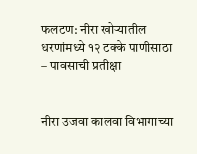फलटण: नीरा खोऱ्यातील धरणांमध्ये १२ टक्के पाणीसाठा – पावसाची प्रतीक्षा


नीरा उजवा कालवा विभागाच्या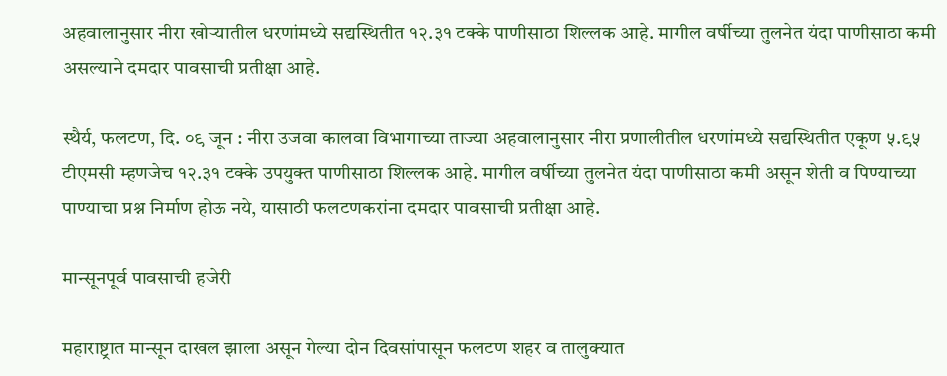अहवालानुसार नीरा खोऱ्यातील धरणांमध्ये सद्यस्थितीत १२.३१ टक्के पाणीसाठा शिल्लक आहे. मागील वर्षीच्या तुलनेत यंदा पाणीसाठा कमी असल्याने दमदार पावसाची प्रतीक्षा आहे.

स्थैर्य, फलटण, दि. ०९ जून : नीरा उजवा कालवा विभागाच्या ताज्या अहवालानुसार नीरा प्रणालीतील धरणांमध्ये सद्यस्थितीत एकूण ५.९५ टीएमसी म्हणजेच १२.३१ टक्के उपयुक्त पाणीसाठा शिल्लक आहे. मागील वर्षीच्या तुलनेत यंदा पाणीसाठा कमी असून शेती व पिण्याच्या पाण्याचा प्रश्न निर्माण होऊ नये, यासाठी फलटणकरांना दमदार पावसाची प्रतीक्षा आहे.

मान्सूनपूर्व पावसाची हजेरी

महाराष्ट्रात मान्सून दाखल झाला असून गेल्या दोन दिवसांपासून फलटण शहर व तालुक्यात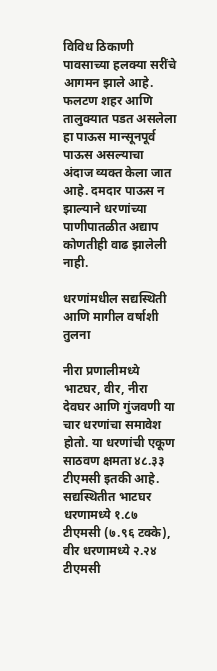विविध ठिकाणी पावसाच्या हलक्या सरींचे आगमन झाले आहे. फलटण शहर आणि तालुक्यात पडत असलेला हा पाऊस मान्सूनपूर्व पाऊस असल्याचा अंदाज व्यक्त केला जात आहे. दमदार पाऊस न झाल्याने धरणांच्या पाणीपातळीत अद्याप कोणतीही वाढ झालेली नाही.

धरणांमधील सद्यस्थिती आणि मागील वर्षाशी तुलना

नीरा प्रणालीमध्ये भाटघर, वीर, नीरा देवघर आणि गुंजवणी या चार धरणांचा समावेश होतो. या धरणांची एकूण साठवण क्षमता ४८.३३ टीएमसी इतकी आहे. सद्यस्थितीत भाटघर धरणामध्ये १.८७ टीएमसी (७.९६ टक्के), वीर धरणामध्ये २.२४ टीएमसी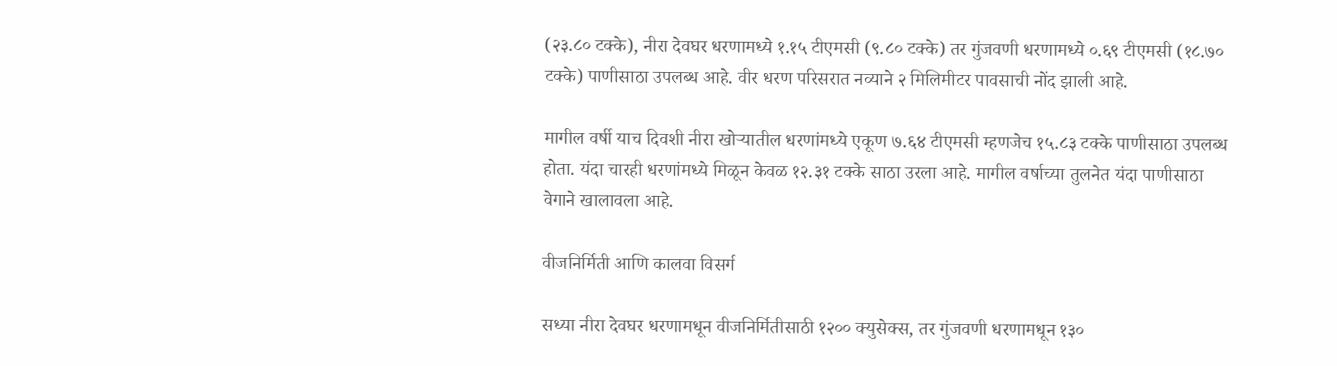(२३.८० टक्के), नीरा देवघर धरणामध्ये १.१५ टीएमसी (९.८० टक्के) तर गुंजवणी धरणामध्ये ०.६९ टीएमसी (१८.७० टक्के) पाणीसाठा उपलब्ध आहे. वीर धरण परिसरात नव्याने २ मिलिमीटर पावसाची नोंद झाली आहे.

मागील वर्षी याच दिवशी नीरा खोऱ्यातील धरणांमध्ये एकूण ७.६४ टीएमसी म्हणजेच १५.८३ टक्के पाणीसाठा उपलब्ध होता. यंदा चारही धरणांमध्ये मिळून केवळ १२.३१ टक्के साठा उरला आहे. मागील वर्षाच्या तुलनेत यंदा पाणीसाठा वेगाने खालावला आहे.

वीजनिर्मिती आणि कालवा विसर्ग

सध्या नीरा देवघर धरणामधून वीजनिर्मितीसाठी १२०० क्युसेक्स, तर गुंजवणी धरणामधून १३०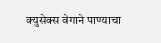क्युसेक्स वेगाने पाण्याचा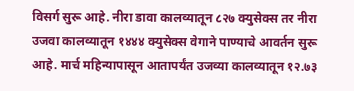विसर्ग सुरू आहे. नीरा डावा कालव्यातून ८२७ क्युसेक्स तर नीरा उजवा कालव्यातून १४४४ क्युसेक्स वेगाने पाण्याचे आवर्तन सुरू आहे. मार्च महिन्यापासून आतापर्यंत उजव्या कालव्यातून १२.७३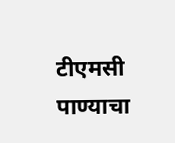टीएमसी पाण्याचा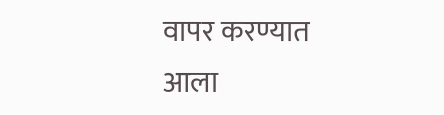वापर करण्यात आला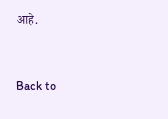आहे.


Back to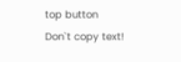top button
Don`t copy text!